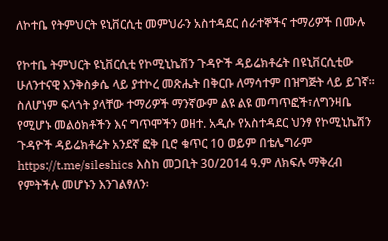ለኮተቤ የትምህርት ዩኒቨርሲቲ መምህራን አስተዳደር ሰራተኞችና ተማሪዎች በሙሉ

የኮተቤ ትምህርት ዩኒቨርሲቲ የኮሚኒኬሽን ጉዳዮች ዳይሬክቶሬት በዩኒቨርሲቲው ሁለንተናዊ እንቅስቃሴ ላይ ያተኮረ መጽሔት በቅርቡ ለማሳተም በዝግጅት ላይ ይገኛ፡፡ስለሆነም ፍላጎት ያላቸው ተማሪዎች ማንኛውም ልዩ ልዩ መጣጥፎች፣ለግንዛቤ የሚሆኑ መልዕክቶችን እና ግጥሞችን ወዘተ. አዲሱ የአስተዳደር ህንፃ የኮሚኒኬሽን ጉዳዮች ዳይሬክቶሬት አንደኛ ፎቅ ቢሮ ቁጥር 10 ወይም በቴሌግራም https://t.me/sileshics እስከ መጋቢት 30/2014 ዓ.ም ለክፍሉ ማቅረብ የምትችሉ መሆኑን እንገልፃለን፡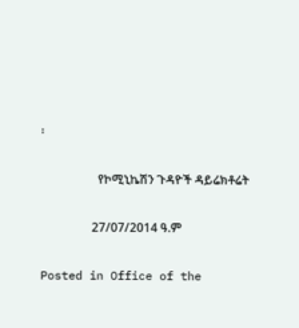፡

                   የኮሚኒኬሽን ጉዳዮች ዳይሬክቶሬት

                 27/07/2014 ዓ.ም

Posted in Office of the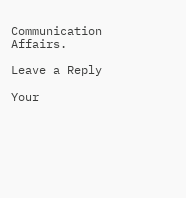Communication Affairs.

Leave a Reply

Your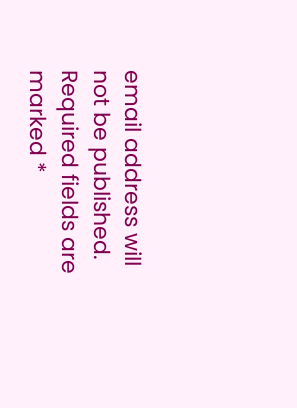email address will not be published. Required fields are marked *